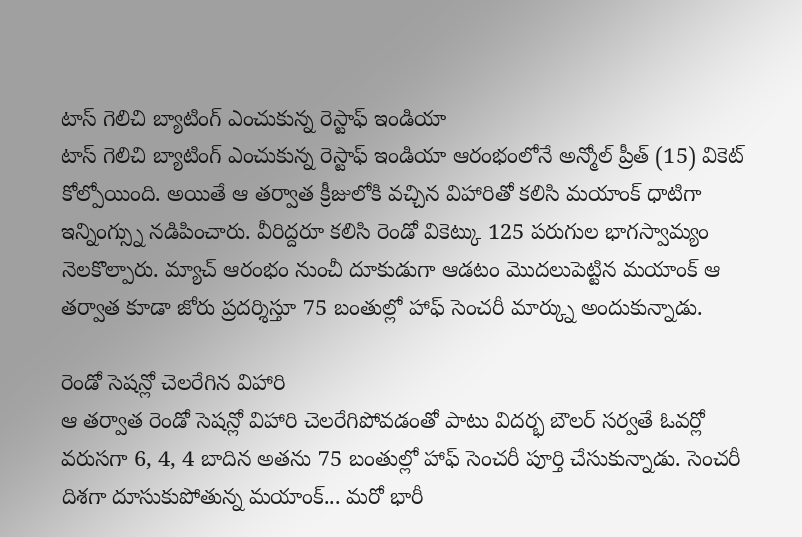టాస్ గెలిచి బ్యాటింగ్ ఎంచుకున్న రెస్టాఫ్ ఇండియా
టాస్ గెలిచి బ్యాటింగ్ ఎంచుకున్న రెస్టాఫ్ ఇండియా ఆరంభంలోనే అన్మోల్ ప్రీత్ (15) వికెట్ కోల్పోయింది. అయితే ఆ తర్వాత క్రీజులోకి వచ్చిన విహారితో కలిసి మయాంక్ ధాటిగా ఇన్నింగ్స్ను నడిపించారు. వీరిద్దరూ కలిసి రెండో వికెట్కు 125 పరుగుల భాగస్వామ్యం నెలకొల్పారు. మ్యాచ్ ఆరంభం నుంచీ దూకుడుగా ఆడటం మొదలుపెట్టిన మయాంక్ ఆ తర్వాత కూడా జోరు ప్రదర్శిస్తూ 75 బంతుల్లో హాఫ్ సెంచరీ మార్క్ను అందుకున్నాడు.

రెండో సెషన్లో చెలరేగిన విహారి
ఆ తర్వాత రెండో సెషన్లో విహారి చెలరేగిపోవడంతో పాటు విదర్భ బౌలర్ సర్వతే ఓవర్లో వరుసగా 6, 4, 4 బాదిన అతను 75 బంతుల్లో హాఫ్ సెంచరీ పూర్తి చేసుకున్నాడు. సెంచరీ దిశగా దూసుకుపోతున్న మయాంక్... మరో భారీ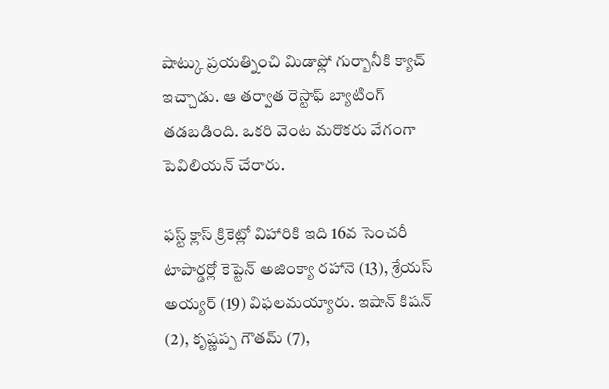షాట్కు ప్రయత్నించి మిడాఫ్లో గుర్బానీకి క్యాచ్ ఇచ్చాడు. ఆ తర్వాత రెస్టాఫ్ బ్యాటింగ్ తడబడింది. ఒకరి వెంట మరొకరు వేగంగా పెవిలియన్ చేరారు.

ఫస్ట్ క్లాస్ క్రికెట్లో విహారికి ఇది 16వ సెంచరీ
టాపార్డర్లో కెప్టెన్ అజింక్యా రహానె (13), శ్రేయస్ అయ్యర్ (19) విఫలమయ్యారు. ఇషాన్ కిషన్ (2), కృష్ణప్ప గౌతమ్ (7),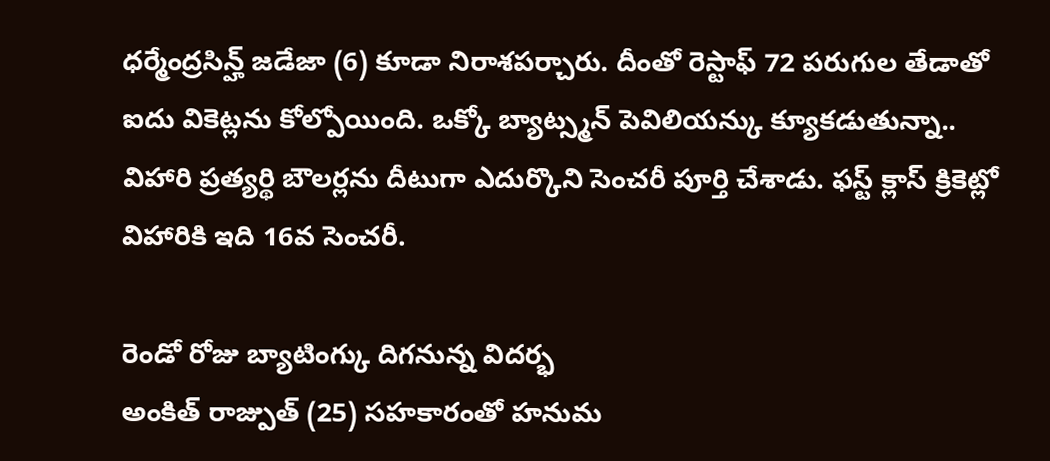ధర్మేంద్రసిన్హ్ జడేజా (6) కూడా నిరాశపర్చారు. దీంతో రెస్టాఫ్ 72 పరుగుల తేడాతో ఐదు వికెట్లను కోల్పోయింది. ఒక్కో బ్యాట్స్మన్ పెవిలియన్కు క్యూకడుతున్నా.. విహారి ప్రత్యర్థి బౌలర్లను దీటుగా ఎదుర్కొని సెంచరీ పూర్తి చేశాడు. ఫస్ట్ క్లాస్ క్రికెట్లో విహారికి ఇది 16వ సెంచరీ.

రెండో రోజు బ్యాటింగ్కు దిగనున్న విదర్భ
అంకిత్ రాజ్పుత్ (25) సహకారంతో హనుమ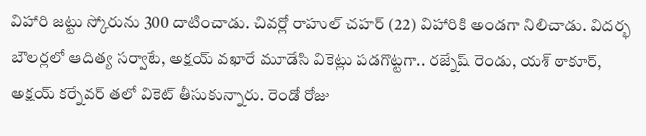విహారి జట్టు స్కోరును 300 దాటించాడు. చివర్లో రాహుల్ చహర్ (22) విహారికి అండగా నిలిచాడు. విదర్భ బౌలర్లలో ఆదిత్య సర్వాటే, అక్షయ్ వఖారే మూడేసి వికెట్లు పడగొట్టగా.. రజ్నేష్ రెండు, యశ్ ఠాకూర్, అక్షయ్ కర్నేవర్ తలో వికెట్ తీసుకున్నారు. రెండో రోజు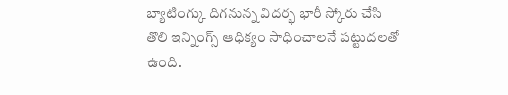బ్యాటింగ్కు దిగనున్న విదర్భ భారీ స్కోరు చేసి తొలి ఇన్నింగ్స్ ఆధిక్యం సాధించాలనే పట్టుదలతో ఉంది.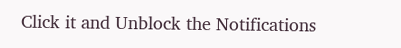Click it and Unblock the Notifications